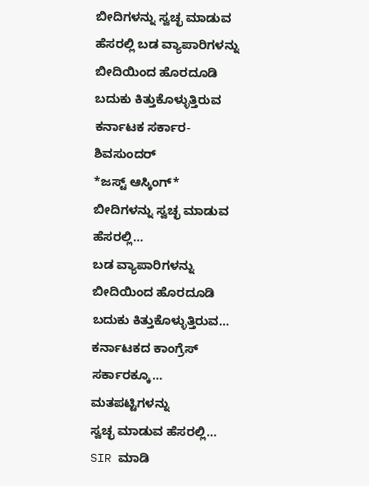ಬೀದಿಗಳನ್ನು ಸ್ವಚ್ಛ ಮಾಡುವ ಹೆಸರಲ್ಲಿ ಬಡ ವ್ಯಾಪಾರಿಗಳನ್ನು ಬೀದಿಯಿಂದ ಹೊರದೂಡಿ ಬದುಕು ಕಿತ್ತುಕೊಳ್ಳುತ್ತಿರುವ ಕರ್ನಾಟಕ ಸರ್ಕಾರ-ಶಿವಸುಂದರ್
*ಜಸ್ಟ್ ಆಸ್ಕಿಂಗ್*
ಬೀದಿಗಳನ್ನು ಸ್ವಚ್ಛ ಮಾಡುವ ಹೆಸರಲ್ಲಿ…
ಬಡ ವ್ಯಾಪಾರಿಗಳನ್ನು
ಬೀದಿಯಿಂದ ಹೊರದೂಡಿ
ಬದುಕು ಕಿತ್ತುಕೊಳ್ಳುತ್ತಿರುವ…
ಕರ್ನಾಟಕದ ಕಾಂಗ್ರೆಸ್ ಸರ್ಕಾರಕ್ಕೂ…
ಮತಪಟ್ಟಿಗಳನ್ನು
ಸ್ವಚ್ಛ ಮಾಡುವ ಹೆಸರಲ್ಲಿ…
SIR ಮಾಡಿ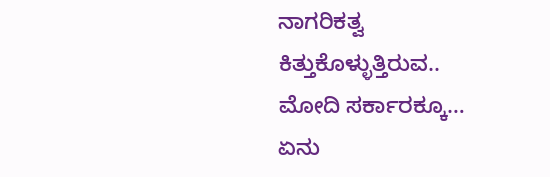ನಾಗರಿಕತ್ವ ಕಿತ್ತುಕೊಳ್ಳುತ್ತಿರುವ..
ಮೋದಿ ಸರ್ಕಾರಕ್ಕೂ…
ಏನು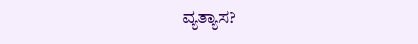ವ್ಯತ್ಯಾಸ?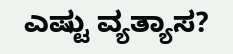ಎಷ್ಟು ವ್ಯತ್ಯಾಸ?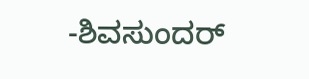-ಶಿವಸುಂದರ್